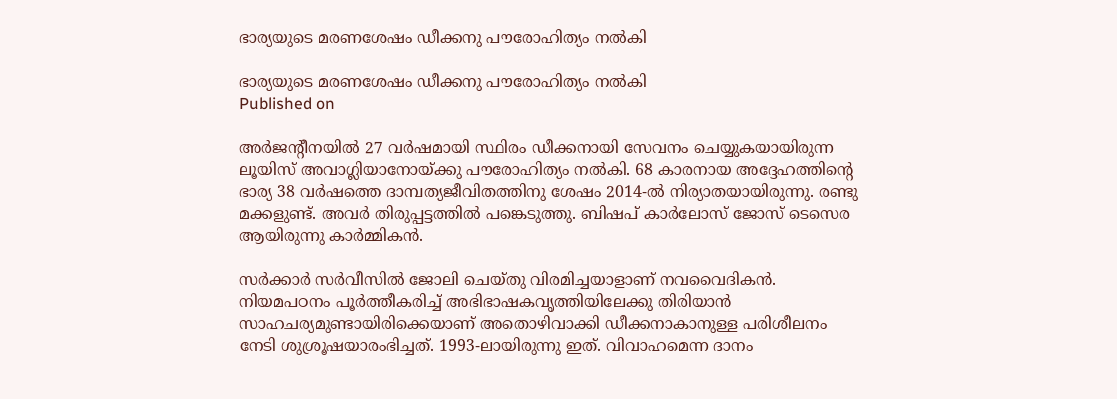ഭാര്യയുടെ മരണശേഷം ഡീക്കനു പൗരോഹിത്യം നല്‍കി

ഭാര്യയുടെ മരണശേഷം ഡീക്കനു പൗരോഹിത്യം നല്‍കി
Published on

അര്‍ജന്റീനയില്‍ 27 വര്‍ഷമായി സ്ഥിരം ഡീക്കനായി സേവനം ചെയ്യുകയായിരുന്ന ലൂയിസ് അവാഗ്ലിയാനോയ്ക്കു പൗരോഹിത്യം നല്‍കി. 68 കാരനായ അദ്ദേഹത്തിന്റെ ഭാര്യ 38 വര്‍ഷത്തെ ദാമ്പത്യജീവിതത്തിനു ശേഷം 2014-ല്‍ നിര്യാതയായിരുന്നു. രണ്ടു മക്കളുണ്ട്. അവര്‍ തിരുപ്പട്ടത്തില്‍ പങ്കെടുത്തു. ബിഷപ് കാര്‍ലോസ് ജോസ് ടെസെര ആയിരുന്നു കാര്‍മ്മികന്‍.

സര്‍ക്കാര്‍ സര്‍വീസില്‍ ജോലി ചെയ്തു വിരമിച്ചയാളാണ് നവവൈദികന്‍. നിയമപഠനം പൂര്‍ത്തീകരിച്ച് അഭിഭാഷകവൃത്തിയിലേക്കു തിരിയാന്‍ സാഹചര്യമുണ്ടായിരിക്കെയാണ് അതൊഴിവാക്കി ഡീക്കനാകാനുള്ള പരിശീലനം നേടി ശുശ്രൂഷയാരംഭിച്ചത്. 1993-ലായിരുന്നു ഇത്. വിവാഹമെന്ന ദാനം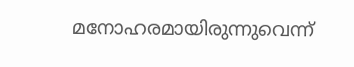മനോഹരമായിരുന്നുവെന്ന്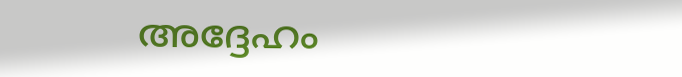അദ്ദേഹം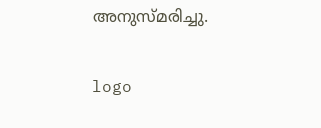അനുസ്മരിച്ചു.

logo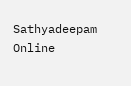Sathyadeepam Online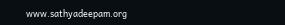www.sathyadeepam.org